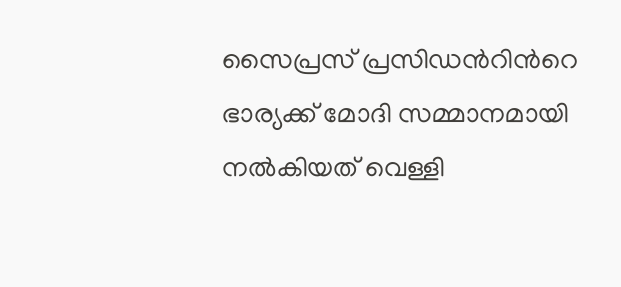സൈപ്രസ് പ്രസിഡന്‍റിന്‍റെ ഭാര്യക്ക് മോദി സമ്മാനമായി നൽകിയത് വെള്ളി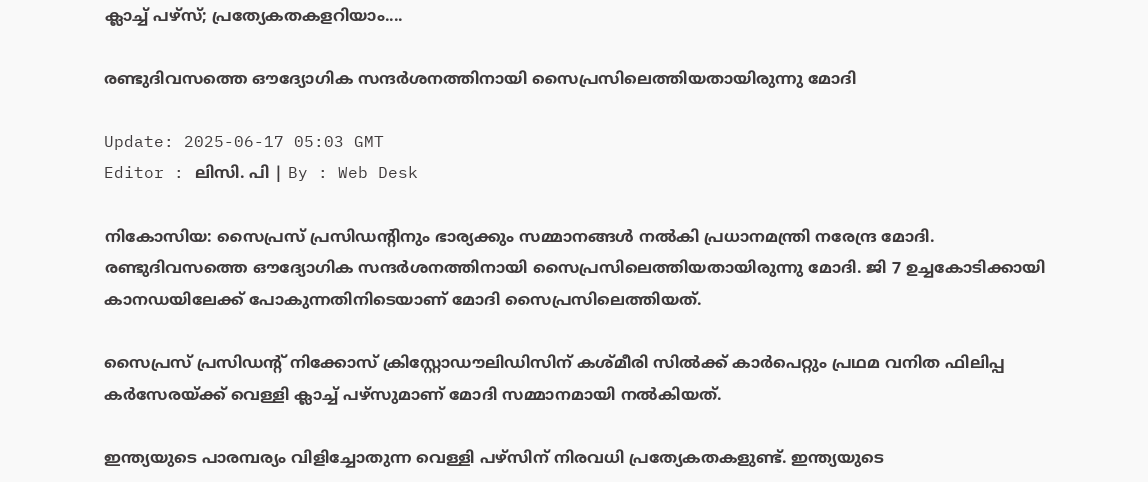ക്ലാച്ച് പഴ്‌സ്; പ്രത്യേകതകളറിയാം....

രണ്ടുദിവസത്തെ ഔദ്യോഗിക സന്ദർശനത്തിനായി സൈപ്രസിലെത്തിയതായിരുന്നു മോദി

Update: 2025-06-17 05:03 GMT
Editor : ലിസി. പി | By : Web Desk

നികോസിയ: സൈപ്രസ് പ്രസിഡന്റിനും ഭാര്യക്കും സമ്മാനങ്ങൾ നൽകി പ്രധാനമന്ത്രി നരേന്ദ്ര മോദി. രണ്ടുദിവസത്തെ ഔദ്യോഗിക സന്ദർശനത്തിനായി സൈപ്രസിലെത്തിയതായിരുന്നു മോദി. ജി 7 ഉച്ചകോടിക്കായി കാനഡയിലേക്ക് പോകുന്നതിനിടെയാണ് മോദി സൈപ്രസിലെത്തിയത്.

സൈപ്രസ് പ്രസിഡന്റ് നിക്കോസ് ക്രിസ്റ്റോഡൗലിഡിസിന് കശ്മീരി സിൽക്ക് കാർപെറ്റും പ്രഥമ വനിത ഫിലിപ്പ കർസേരയ്ക്ക് വെള്ളി ക്ലാച്ച് പഴ്‌സുമാണ് മോദി സമ്മാനമായി നൽകിയത്.

ഇന്ത്യയുടെ പാരമ്പര്യം വിളിച്ചോതുന്ന വെള്ളി പഴ്സിന് നിരവധി പ്രത്യേകതകളുണ്ട്. ഇന്ത്യയുടെ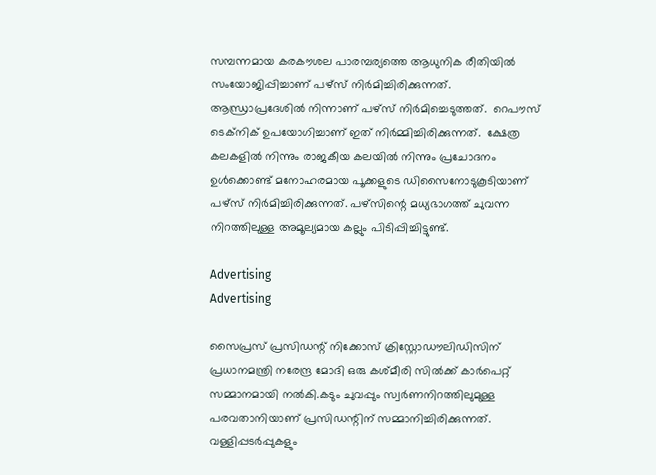സമ്പന്നമായ കരകൗശല പാരമ്പര്യത്തെ ആധുനിക രീതിയിൽ  സംയോജിപ്പിച്ചാണ് പഴ്‌സ് നിർമിച്ചിരിക്കുന്നത്. ആന്ധ്രാപ്രദേശിൽ നിന്നാണ് പഴ്സ് നിര്‍മിച്ചെടുത്തത്.  റെപൗസ് ടെക്‌നിക് ഉപയോഗിച്ചാണ് ഇത് നിർമ്മിച്ചിരിക്കുന്നത്.  ക്ഷേത്ര കലകളില്‍ നിന്നും രാജകീയ കലയിൽ നിന്നും പ്രചോദനം ഉൾക്കൊണ്ട് മനോഹരമായ പൂക്കളുടെ ഡിസൈനോടുകൂടിയാണ് പഴ്‌സ് നിർമിച്ചിരിക്കുന്നത്. പഴ്‌സിന്റെ മധ്യഭാഗത്ത് ചുവന്ന നിറത്തിലുള്ള അമൂല്യമായ കല്ലും പിടിപ്പിച്ചിട്ടുണ്ട്.

Advertising
Advertising

സൈപ്രസ് പ്രസിഡന്റ് നിക്കോസ് ക്രിസ്റ്റോഡൗലിഡിസിന് പ്രധാനമന്ത്രി നരേന്ദ്ര മോദി ഒരു കശ്മീരി സിൽക്ക് കാർപെറ്റ് സമ്മാനമായി നൽകി.കടും ചുവപ്പും സ്വർണനിറത്തിലുമുള്ള പരവതാനിയാണ് പ്രസിഡന്റിന് സമ്മാനിച്ചിരിക്കുന്നത്. വള്ളിപ്പടർപ്പുകളും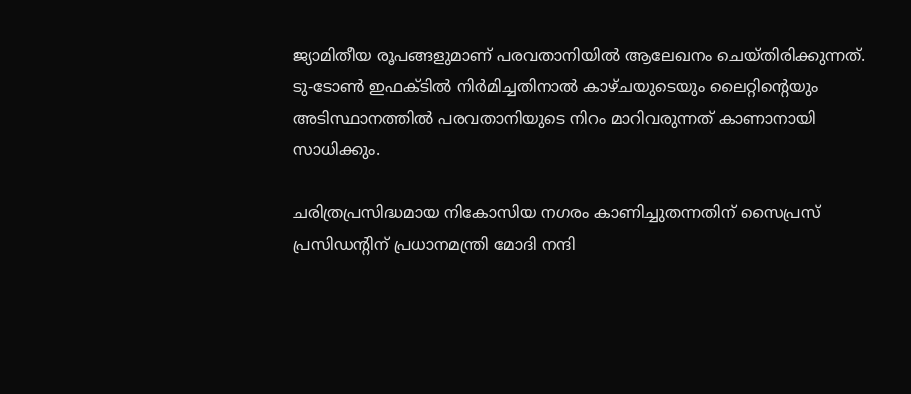ജ്യാമിതീയ രൂപങ്ങളുമാണ് പരവതാനിയിൽ ആലേഖനം ചെയ്തിരിക്കുന്നത്. ടു-ടോൺ ഇഫക്ടിൽ നിർമിച്ചതിനാൽ കാഴ്ചയുടെയും ലൈറ്റിന്റെയും അടിസ്ഥാനത്തിൽ പരവതാനിയുടെ നിറം മാറിവരുന്നത് കാണാനായി സാധിക്കും.

ചരിത്രപ്രസിദ്ധമായ നികോസിയ നഗരം കാണിച്ചുതന്നതിന് സൈപ്രസ് പ്രസിഡന്റിന് പ്രധാനമന്ത്രി മോദി നന്ദി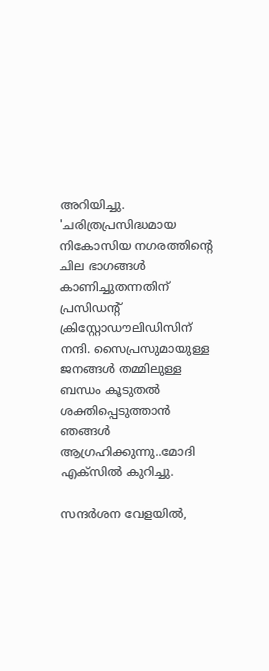അറിയിച്ചു. 'ചരിത്രപ്രസിദ്ധമായ നികോസിയ നഗരത്തിന്റെ ചില ഭാഗങ്ങൾ കാണിച്ചുതന്നതിന് പ്രസിഡന്റ് ക്രിസ്റ്റോഡൗലിഡിസിന് നന്ദി. സൈപ്രസുമായുള്ള ജനങ്ങൾ തമ്മിലുള്ള ബന്ധം കൂടുതൽ ശക്തിപ്പെടുത്താൻ ഞങ്ങൾ ആഗ്രഹിക്കുന്നു..മോദി എക്‌സിൽ കുറിച്ചു.

സന്ദർശന വേളയിൽ,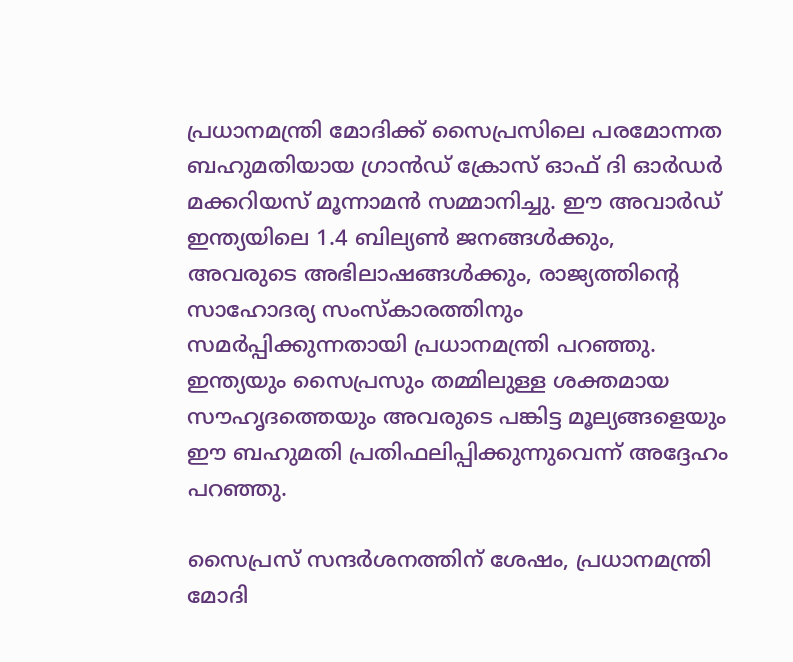പ്രധാനമന്ത്രി മോദിക്ക് സൈപ്രസിലെ പരമോന്നത ബഹുമതിയായ ഗ്രാൻഡ് ക്രോസ് ഓഫ് ദി ഓർഡർ മക്കറിയസ് മൂന്നാമൻ സമ്മാനിച്ചു. ഈ അവാർഡ് ഇന്ത്യയിലെ 1.4 ബില്യൺ ജനങ്ങൾക്കും, അവരുടെ അഭിലാഷങ്ങൾക്കും, രാജ്യത്തിന്റെ സാഹോദര്യ സംസ്‌കാരത്തിനും സമർപ്പിക്കുന്നതായി പ്രധാനമന്ത്രി പറഞ്ഞു. ഇന്ത്യയും സൈപ്രസും തമ്മിലുള്ള ശക്തമായ സൗഹൃദത്തെയും അവരുടെ പങ്കിട്ട മൂല്യങ്ങളെയും ഈ ബഹുമതി പ്രതിഫലിപ്പിക്കുന്നുവെന്ന് അദ്ദേഹം പറഞ്ഞു.

സൈപ്രസ് സന്ദർശനത്തിന് ശേഷം, പ്രധാനമന്ത്രി മോദി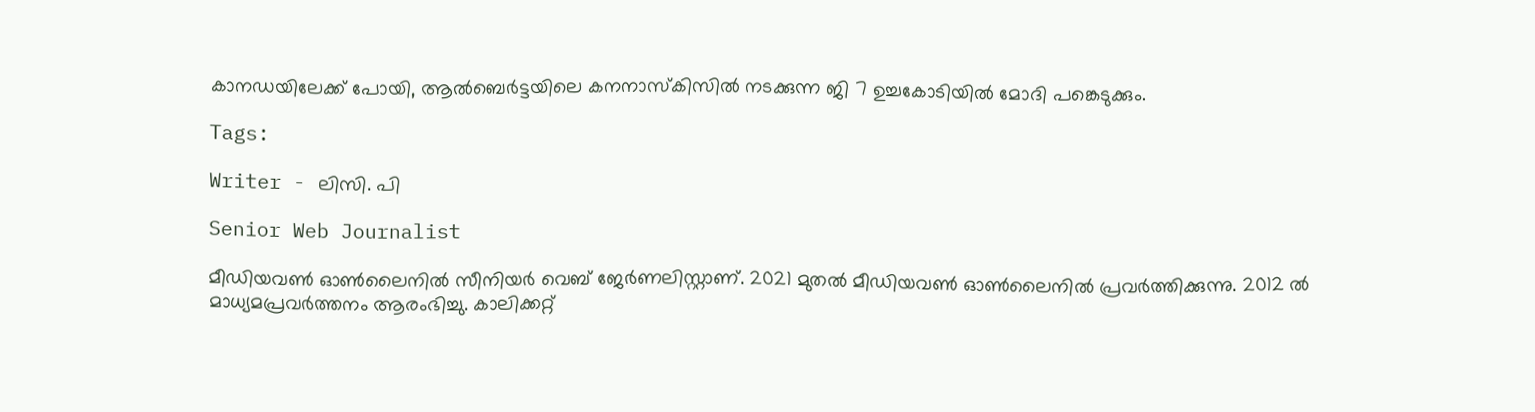കാനഡയിലേക്ക് പോയി, ആൽബെർട്ടയിലെ കനനാസ്‌കിസിൽ നടക്കുന്ന ജി 7 ഉച്ചകോടിയിൽ മോദി പങ്കെടുക്കും.

Tags:

Writer - ലിസി. പി

Senior Web Journalist

മീഡിയവൺ ഓൺലൈനിൽ സീനിയർ വെബ് ജേർണലിസ്റ്റാണ്. 2021 മുതൽ മീഡിയവൺ ഓൺലൈനിൽ പ്രവർത്തിക്കുന്നു. 2012 ല്‍ മാധ്യമപ്രവര്‍ത്തനം ആരംഭിച്ചു. കാലിക്കറ്റ്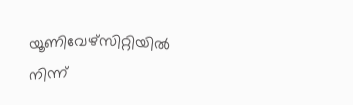യൂണിവേഴ്‌സിറ്റിയിൽ നിന്ന്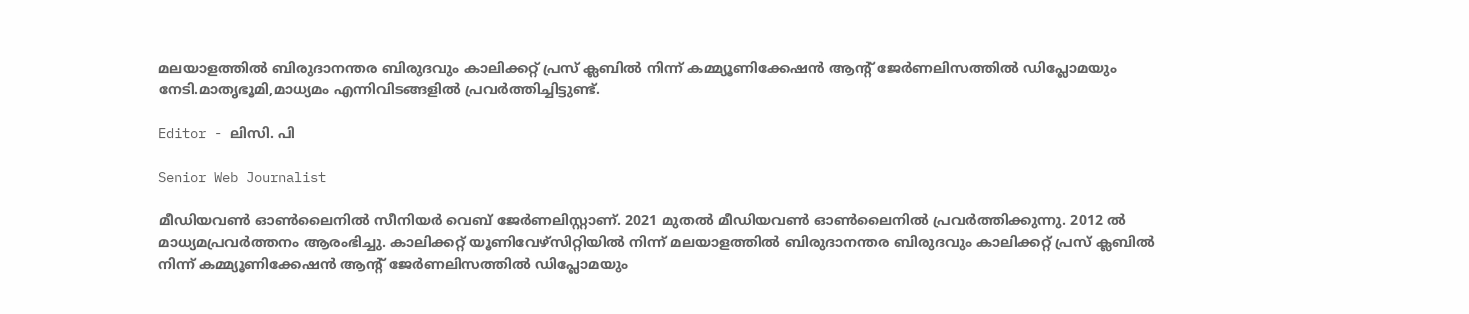മലയാളത്തിൽ ബിരുദാനന്തര ബിരുദവും കാലിക്കറ്റ് പ്രസ് ക്ലബിൽ നിന്ന് കമ്മ്യൂണിക്കേഷൻ ആന്റ് ജേർണലിസത്തിൽ ഡിപ്ലോമയും നേടി.മാതൃഭൂമി,മാധ്യമം എന്നിവിടങ്ങളിൽ പ്രവർത്തിച്ചിട്ടുണ്ട്.

Editor - ലിസി. പി

Senior Web Journalist

മീഡിയവൺ ഓൺലൈനിൽ സീനിയർ വെബ് ജേർണലിസ്റ്റാണ്. 2021 മുതൽ മീഡിയവൺ ഓൺലൈനിൽ പ്രവർത്തിക്കുന്നു. 2012 ല്‍ മാധ്യമപ്രവര്‍ത്തനം ആരംഭിച്ചു. കാലിക്കറ്റ് യൂണിവേഴ്‌സിറ്റിയിൽ നിന്ന് മലയാളത്തിൽ ബിരുദാനന്തര ബിരുദവും കാലിക്കറ്റ് പ്രസ് ക്ലബിൽ നിന്ന് കമ്മ്യൂണിക്കേഷൻ ആന്റ് ജേർണലിസത്തിൽ ഡിപ്ലോമയും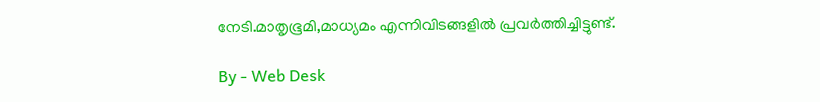നേടി.മാതൃഭൂമി,മാധ്യമം എന്നിവിടങ്ങളിൽ പ്രവർത്തിച്ചിട്ടുണ്ട്.

By - Web Desk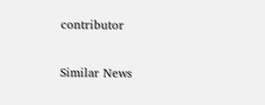contributor

Similar News